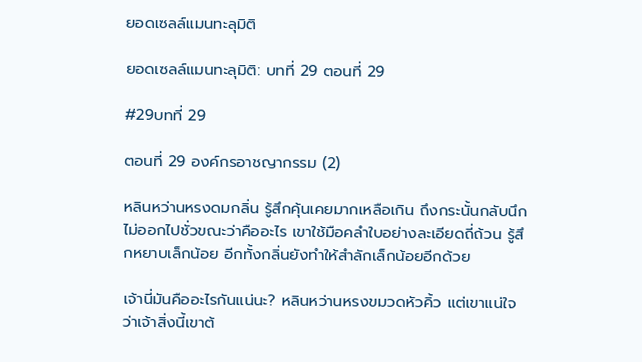ยอดเซลล์แมนทะลุมิติ

ยอดเซลล์แมนทะลุมิติ: บทที่ 29 ตอนที่ 29

#29บทที่ 29

ตอนที่ 29 องค์กรอาชญากรรม (2)

หลินหว่านหรงดมกลิ่น รู้สึกคุ้นเคยมากเหลือเกิน ถึงกระนั้นกลับนึกไม่ออกไปชั่วขณะว่าคืออะไร เขาใช้มือคลำใบอย่างละเอียดถี่ถ้วน รู้สึกหยาบเล็กน้อย อีกทั้งกลิ่นยังทำให้สำลักเล็กน้อยอีกด้วย

เจ้านี่มันคืออะไรกันแน่นะ? หลินหว่านหรงขมวดหัวคิ้ว แต่เขาแน่ใจว่าเจ้าสิ่งนี้เขาต้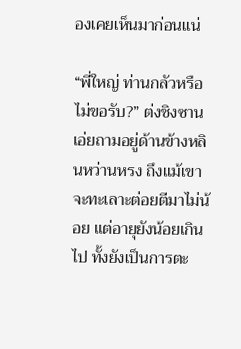องเคยเห็นมาก่อนแน่

“พี่ใหญ่ ท่านกลัวหรือไม่ขอรับ?” ต่งชิงซานเอ่ยถามอยู่ด้านข้างหลินหว่านหรง ถึงแม้เขาจะทะเลาะต่อยตีมาไม่น้อย แต่อายุยังน้อยเกินไป ทั้งยังเป็นการตะ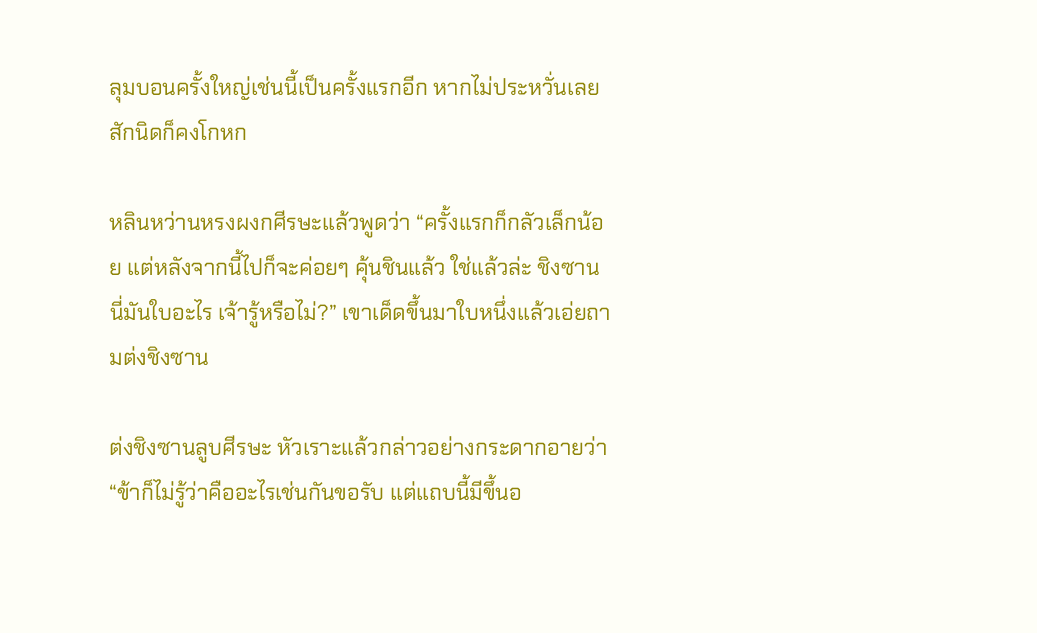ลุมบอนครั้งใหญ่เช่นนี้เป็นครั้งแรกอีก หากไม่ประหวั่นเลยสักนิดก็คงโกหก

หลินหว่านหรงผงกศีรษะแล้วพูดว่า “ครั้งแรกก็กลัวเล็กน้อย แต่หลังจากนี้ไปก็จะค่อยๆ คุ้นชินแล้ว ใช่แล้วล่ะ ชิงซาน นี่มันใบอะไร เจ้ารู้หรือไม่?” เขาเด็ดขึ้นมาใบหนึ่งแล้วเอ่ยถามต่งชิงซาน

ต่งชิงซานลูบศีรษะ หัวเราะแล้วกล่าวอย่างกระดากอายว่า “ข้าก็ไม่รู้ว่าคืออะไรเช่นกันขอรับ แต่แถบนี้มีขึ้นอ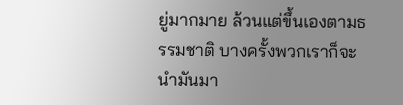ยู่มากมาย ล้วนแต่ขึ้นเองตามธรรมชาติ บางครั้งพวกเราก็จะนำมันมา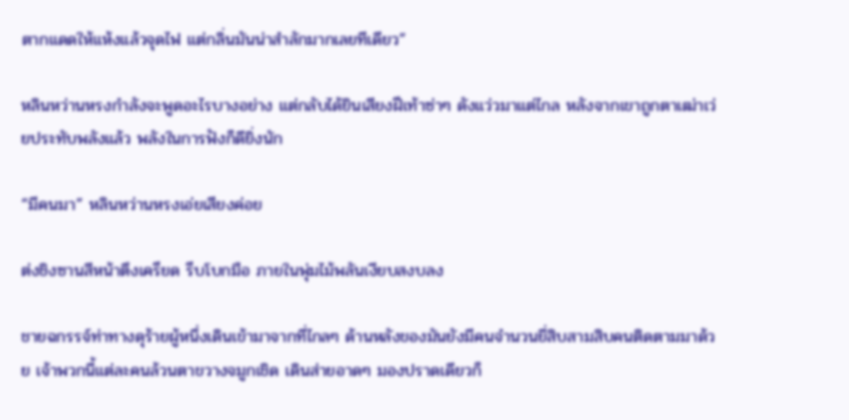ตากแดดให้แห้งแล้วจุดไฟ แต่กลิ่นมันน่าสำลักมากเลยทีเดียว”

หลินหว่านหรงกำลังจะพูดอะไรบางอย่าง แต่กลับได้ยินเสียงฝีเท้าซ่าๆ ดังแว่วมาแต่ไกล หลังจากเขาถูกตาเฒ่าเว่ยประทับพลังแล้ว พลังในการฟังก็ดียิ่งนัก

“มีคนมา” หลินหว่านหรงเอ่ยเสียงค่อย

ต่งชิงซานสีหน้าตึงเครียด รีบโบกมือ ภายในพุ่มไม้พลันเงียบสงบลง

ชายฉกรรจ์ท่าทางดุร้ายผู้หนึ่งเดินเข้ามาจากที่ไกลๆ ด้านหลังของมันยังมีคนจำนวนยี่สิบสามสิบคนติดตามมาด้วย เจ้าพวกนี้แต่ละคนล้วนตาขวางจมูกเชิด เดินส่ายอาดๆ มองปราดเดียวก็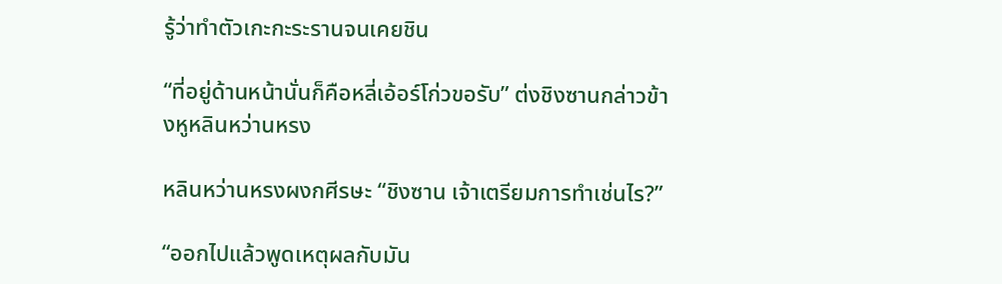รู้ว่าทำตัวเกะกะระรานจนเคยชิน

“ที่อยู่ด้านหน้านั่นก็คือหลี่เอ้อร์โก่วขอรับ” ต่งชิงซานกล่าวข้างหูหลินหว่านหรง

หลินหว่านหรงผงกศีรษะ “ชิงซาน เจ้าเตรียมการทำเช่นไร?”

“ออกไปแล้วพูดเหตุผลกับมัน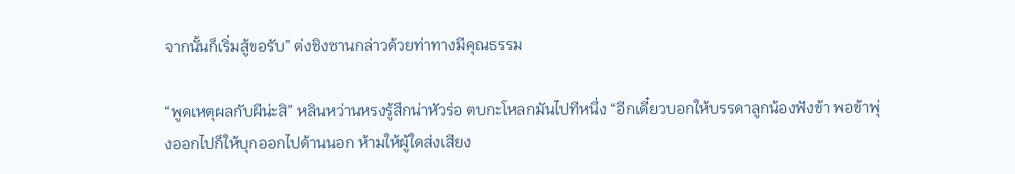จากนั้นก็เริ่มสู้ขอรับ” ต่งชิงซานกล่าวด้วยท่าทางมีคุณธรรม

“พูดเหตุผลกับผีน่ะสิ” หลินหว่านหรงรู้สึกน่าหัวร่อ ตบกะโหลกมันไปทีหนึ่ง “อีกเดี๋ยวบอกให้บรรดาลูกน้องฟังข้า พอข้าพุ่งออกไปก็ให้บุกออกไปด้านนอก ห้ามให้ผู้ใดส่งเสียง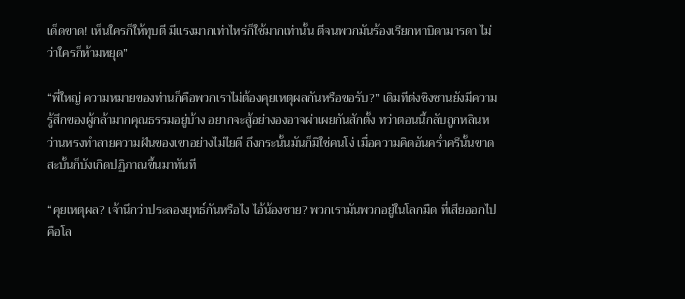เด็ดขาด! เห็นใครก็ให้ทุบตี มีแรงมากเท่าไหร่ก็ใช้มากเท่านั้น ตีจนพวกมันร้องเรียกหาบิดามารดา ไม่ว่าใครก็ห้ามหยุด”

“พี่ใหญ่ ความหมายของท่านก็คือพวกเราไม่ต้องคุยเหตุผลกันหรือขอรับ?” เดิมทีต่งชิงซานยังมีความรู้สึกของผู้กล้ามากคุณธรรมอยู่บ้าง อยากจะสู้อย่างองอาจผ่าเผยกันสักตั้ง ทว่าตอนนี้กลับถูกหลินหว่านหรงทำลายความฝันของเขาอย่างไม่ไยดี ถึงกระนั้นมันก็มิใช่คนโง่ เมื่อความคิดอันคร่ำครึนั้นขาดสะบั้นก็บังเกิดปฏิภาณขึ้นมาทันที

“คุยเหตุผล? เจ้านึกว่าประลองยุทธ์กันหรือไง ไอ้น้องชาย? พวกเรามันพวกอยู่ในโลกมืด ที่เสียออกไปคือโล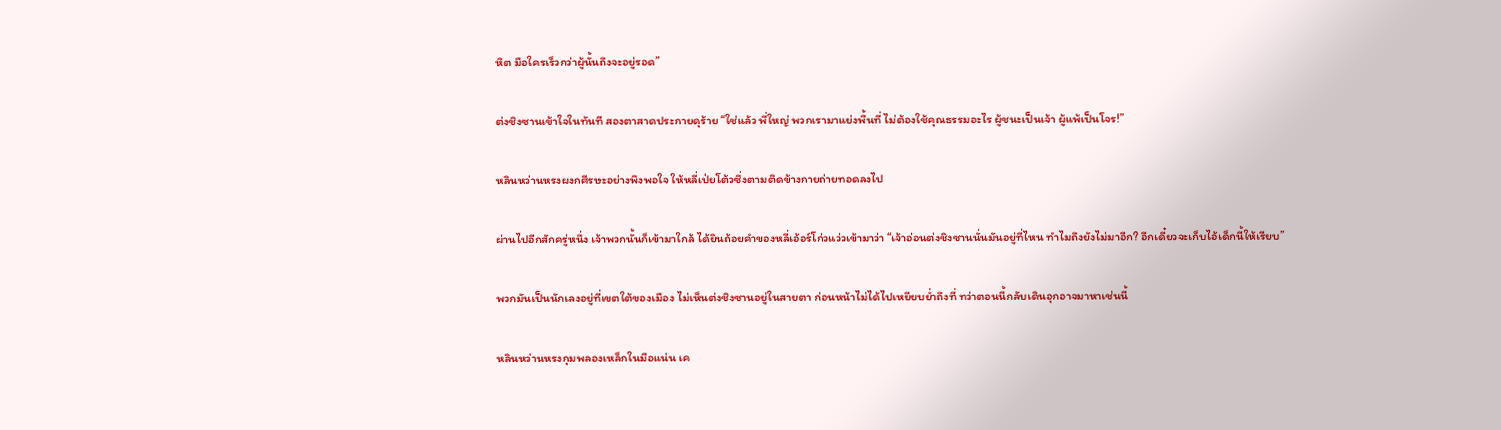หิต มือใครเร็วกว่าผู้นั้นถึงจะอยู่รอด”

ต่งชิงซานเข้าใจในทันที สองตาสาดประกายดุร้าย “ใช่แล้ว พี่ใหญ่ พวกเรามาแย่งพื้นที่ ไม่ต้องใช้คุณธรรมอะไร ผู้ชนะเป็นเจ้า ผู้แพ้เป็นโจร!”

หลินหว่านหรงผงกศีรษะอย่างพึงพอใจ ให้หลี่เป่ยโต้วซึ่งตามติดข้างกายถ่ายทอดลงไป

ผ่านไปอีกสักครู่หนึ่ง เจ้าพวกนั้นก็เข้ามาใกล้ ได้ยินถ้อยคำของหลี่เอ้อร์โก่วแว่วเข้ามาว่า “เจ้าอ่อนต่งชิงซานนั่นมันอยู่ที่ไหน ทำไมถึงยังไม่มาอีก? อีกเดี๋ยวจะเก็บไอ้เด็กนี้ให้เรียบ”

พวกมันเป็นนักเลงอยู่ที่เขตใต้ของเมือง ไม่เห็นต่งชิงซานอยู่ในสายตา ก่อนหน้าไม่ได้ไปเหยียบย่ำถึงที่ ทว่าตอนนี้กลับเดินอุกอาจมาหาเช่นนี้

หลินหว่านหรงกุมพลองเหล็กในมือแน่น เค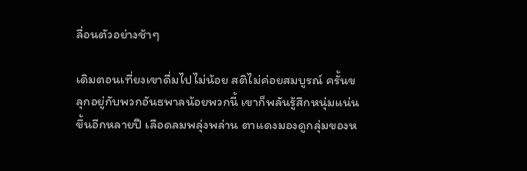ลื่อนตัวอย่างช้าๆ

เดิมตอนเที่ยงเขาดื่มไปไม่น้อย สติไม่ค่อยสมบูรณ์ ครั้นขลุกอยู่กับพวกอันธพาลน้อยพวกนี้ เขาก็พลันรู้สึกหนุ่มแน่นขึ้นอีกหลายปี เลือดลมพลุ่งพล่าน ตาแดงมองดูกลุ่มของห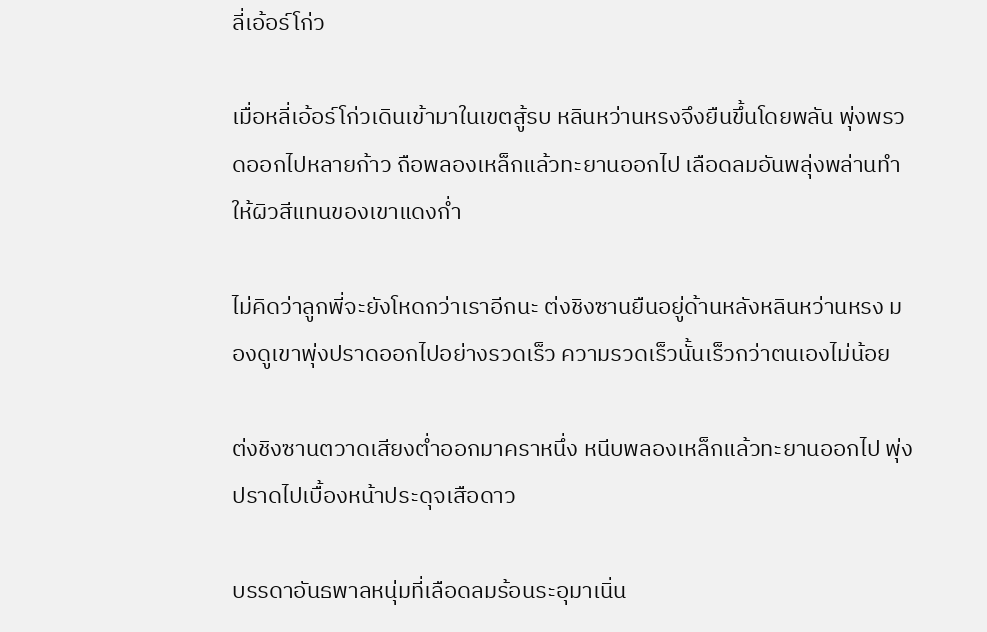ลี่เอ้อร์โก่ว

เมื่อหลี่เอ้อร์โก่วเดินเข้ามาในเขตสู้รบ หลินหว่านหรงจึงยืนขึ้นโดยพลัน พุ่งพรวดออกไปหลายก้าว ถือพลองเหล็กแล้วทะยานออกไป เลือดลมอันพลุ่งพล่านทำให้ผิวสีแทนของเขาแดงก่ำ

ไม่คิดว่าลูกพี่จะยังโหดกว่าเราอีกนะ ต่งชิงซานยืนอยู่ด้านหลังหลินหว่านหรง มองดูเขาพุ่งปราดออกไปอย่างรวดเร็ว ความรวดเร็วนั้นเร็วกว่าตนเองไม่น้อย

ต่งชิงซานตวาดเสียงต่ำออกมาคราหนึ่ง หนีบพลองเหล็กแล้วทะยานออกไป พุ่งปราดไปเบื้องหน้าประดุจเสือดาว

บรรดาอันธพาลหนุ่มที่เลือดลมร้อนระอุมาเนิ่น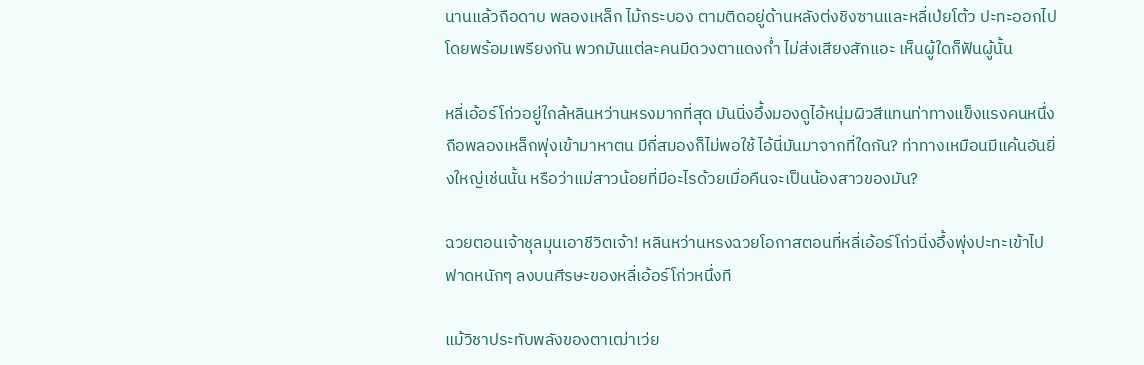นานแล้วถือดาบ พลองเหล็ก ไม้กระบอง ตามติดอยู่ด้านหลังต่งชิงซานและหลี่เป่ยโต้ว ปะทะออกไปโดยพร้อมเพรียงกัน พวกมันแต่ละคนมีดวงตาแดงก่ำ ไม่ส่งเสียงสักแอะ เห็นผู้ใดก็ฟันผู้นั้น

หลี่เอ้อร์โก่วอยู่ใกล้หลินหว่านหรงมากที่สุด มันนิ่งอึ้งมองดูไอ้หนุ่มผิวสีแทนท่าทางแข็งแรงคนหนึ่งถือพลองเหล็กพุ่งเข้ามาหาตน มีกี่สมองก็ไม่พอใช้ ไอ้นี่มันมาจากที่ใดกัน? ท่าทางเหมือนมีแค้นอันยิ่งใหญ่เช่นนั้น หรือว่าแม่สาวน้อยที่มีอะไรด้วยเมื่อคืนจะเป็นน้องสาวของมัน?

ฉวยตอนเจ้าชุลมุนเอาชีวิตเจ้า! หลินหว่านหรงฉวยโอกาสตอนที่หลี่เอ้อร์โก่วนิ่งอึ้งพุ่งปะทะเข้าไป ฟาดหนักๆ ลงบนศีรษะของหลี่เอ้อร์โก่วหนึ่งที

แม้วิชาประทับพลังของตาเฒ่าเว่ย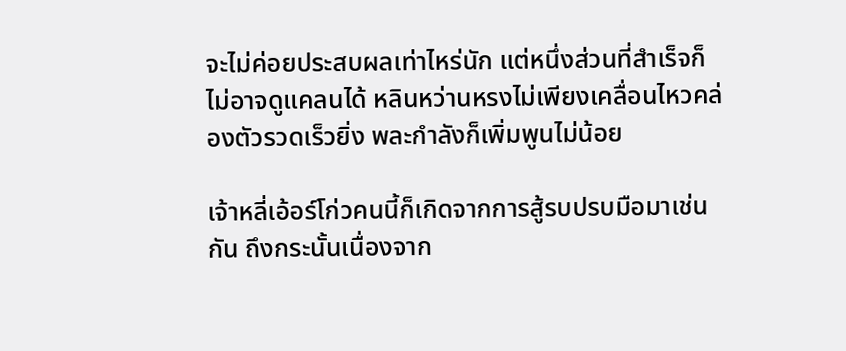จะไม่ค่อยประสบผลเท่าไหร่นัก แต่หนึ่งส่วนที่สำเร็จก็ไม่อาจดูแคลนได้ หลินหว่านหรงไม่เพียงเคลื่อนไหวคล่องตัวรวดเร็วยิ่ง พละกำลังก็เพิ่มพูนไม่น้อย

เจ้าหลี่เอ้อร์โก่วคนนี้ก็เกิดจากการสู้รบปรบมือมาเช่นกัน ถึงกระนั้นเนื่องจาก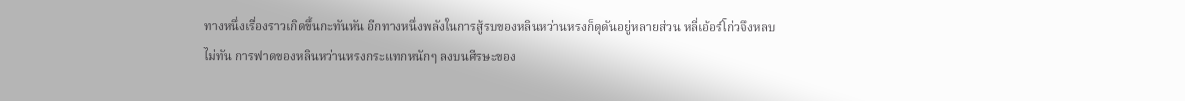ทางหนึ่งเรื่องราวเกิดขึ้นกะทันหัน อีกทางหนึ่งพลังในการสู้รบของหลินหว่านหรงก็ดุดันอยู่หลายส่วน หลี่เอ้อร์โก่วจึงหลบไม่ทัน การฟาดของหลินหว่านหรงกระแทกหนักๆ ลงบนศีรษะของ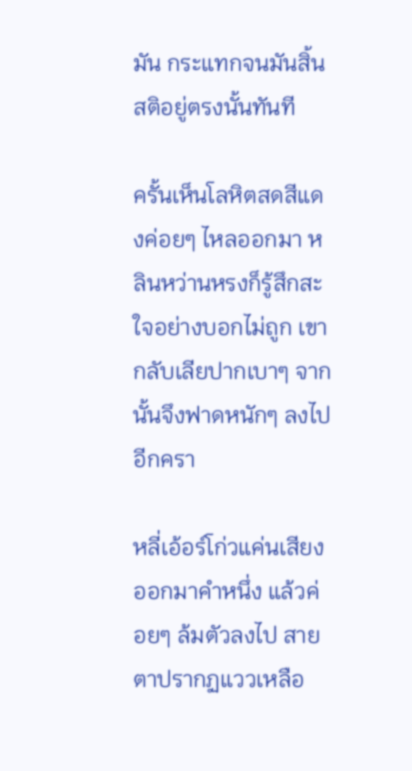มัน กระแทกจนมันสิ้นสติอยู่ตรงนั้นทันที

ครั้นเห็นโลหิตสดสีแดงค่อยๆ ไหลออกมา หลินหว่านหรงก็รู้สึกสะใจอย่างบอกไม่ถูก เขากลับเลียปากเบาๆ จากนั้นจึงฟาดหนักๆ ลงไปอีกครา

หลี่เอ้อร์โก่วแค่นเสียงออกมาคำหนึ่ง แล้วค่อยๆ ล้มตัวลงไป สายตาปรากฏแววเหลือ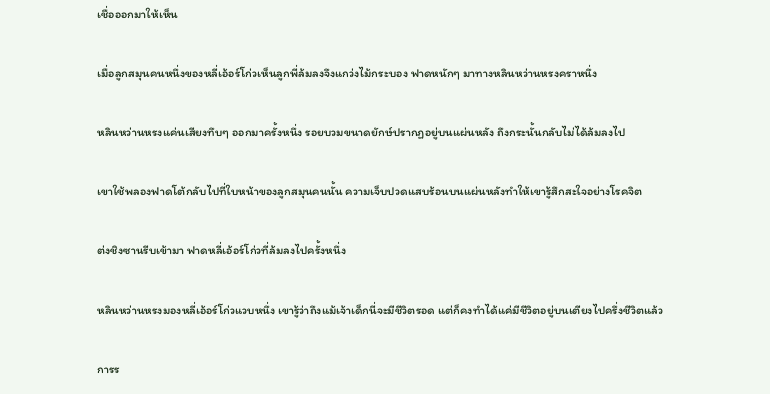เชื่อออกมาให้เห็น

เมื่อลูกสมุนคนหนึ่งของหลี่เอ้อร์โก่วเห็นลูกพี่ล้มลงจึงแกว่งไม้กระบอง ฟาดหนักๆ มาทางหลินหว่านหรงคราหนึ่ง

หลินหว่านหรงแค่นเสียงทึบๆ ออกมาครั้งหนึ่ง รอยบวมขนาดยักษ์ปรากฏอยู่บนแผ่นหลัง ถึงกระนั้นกลับไม่ได้ล้มลงไป

เขาใช้พลองฟาดโต้กลับไปที่ใบหน้าของลูกสมุนคนนั้น ความเจ็บปวดแสบร้อนบนแผ่นหลังทำให้เขารู้สึกสะใจอย่างโรคจิต

ต่งชิงซานรีบเข้ามา ฟาดหลี่เอ้อร์โก่วที่ล้มลงไปครั้งหนึ่ง

หลินหว่านหรงมองหลี่เอ้อร์โก่วแวบหนึ่ง เขารู้ว่าถึงแม้เจ้าเด็กนี่จะมีชีวิตรอด แต่ก็คงทำได้แค่มีชีวิตอยู่บนเตียงไปครึ่งชีวิตแล้ว

การร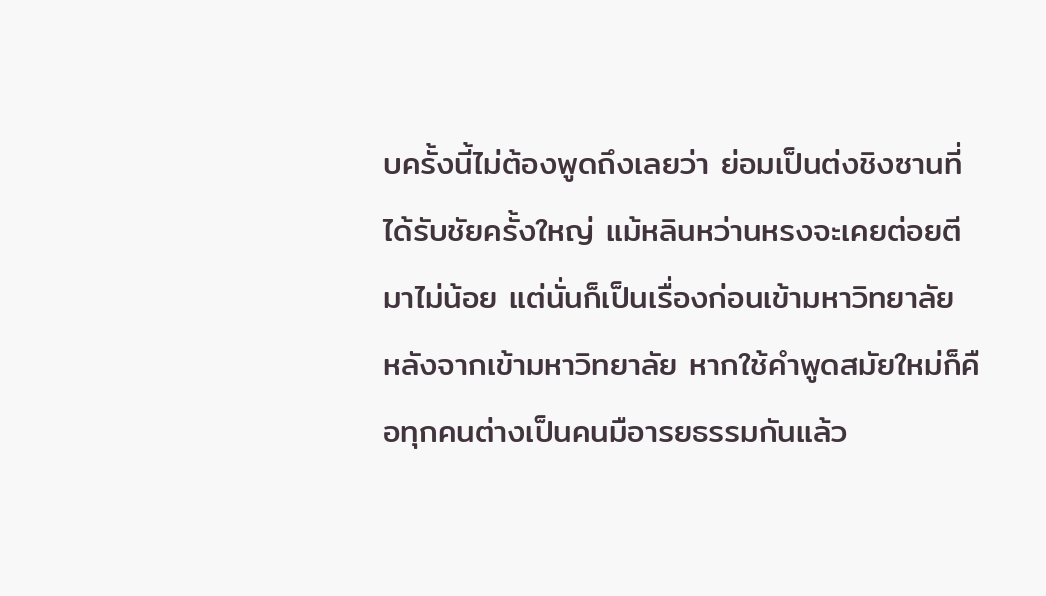บครั้งนี้ไม่ต้องพูดถึงเลยว่า ย่อมเป็นต่งชิงซานที่ได้รับชัยครั้งใหญ่ แม้หลินหว่านหรงจะเคยต่อยตีมาไม่น้อย แต่นั่นก็เป็นเรื่องก่อนเข้ามหาวิทยาลัย หลังจากเข้ามหาวิทยาลัย หากใช้คำพูดสมัยใหม่ก็คือทุกคนต่างเป็นคนมือารยธรรมกันแล้ว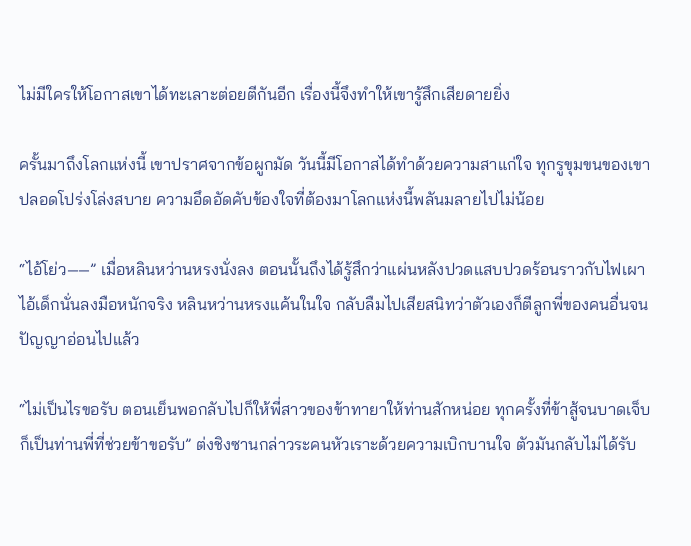ไม่มีใครให้โอกาสเขาได้ทะเลาะต่อยตีกันอีก เรื่องนี้จึงทำให้เขารู้สึกเสียดายยิ่ง

ครั้นมาถึงโลกแห่งนี้ เขาปราศจากข้อผูกมัด วันนี้มีโอกาสได้ทำด้วยความสาแก่ใจ ทุกรูขุมขนของเขาปลอดโปร่งโล่งสบาย ความอึดอัดคับข้องใจที่ต้องมาโลกแห่งนี้พลันมลายไปไม่น้อย

“ไอ้โย่ว——” เมื่อหลินหว่านหรงนั่งลง ตอนนั้นถึงได้รู้สึกว่าแผ่นหลังปวดแสบปวดร้อนราวกับไฟเผา ไอ้เด็กนั่นลงมือหนักจริง หลินหว่านหรงแค้นในใจ กลับลืมไปเสียสนิทว่าตัวเองก็ตีลูกพี่ของคนอื่นจนปัญญาอ่อนไปแล้ว

“ไม่เป็นไรขอรับ ตอนเย็นพอกลับไปก็ให้พี่สาวของข้าทายาให้ท่านสักหน่อย ทุกครั้งที่ข้าสู้จนบาดเจ็บก็เป็นท่านพี่ที่ช่วยข้าขอรับ” ต่งชิงซานกล่าวระคนหัวเราะด้วยความเบิกบานใจ ตัวมันกลับไม่ได้รับ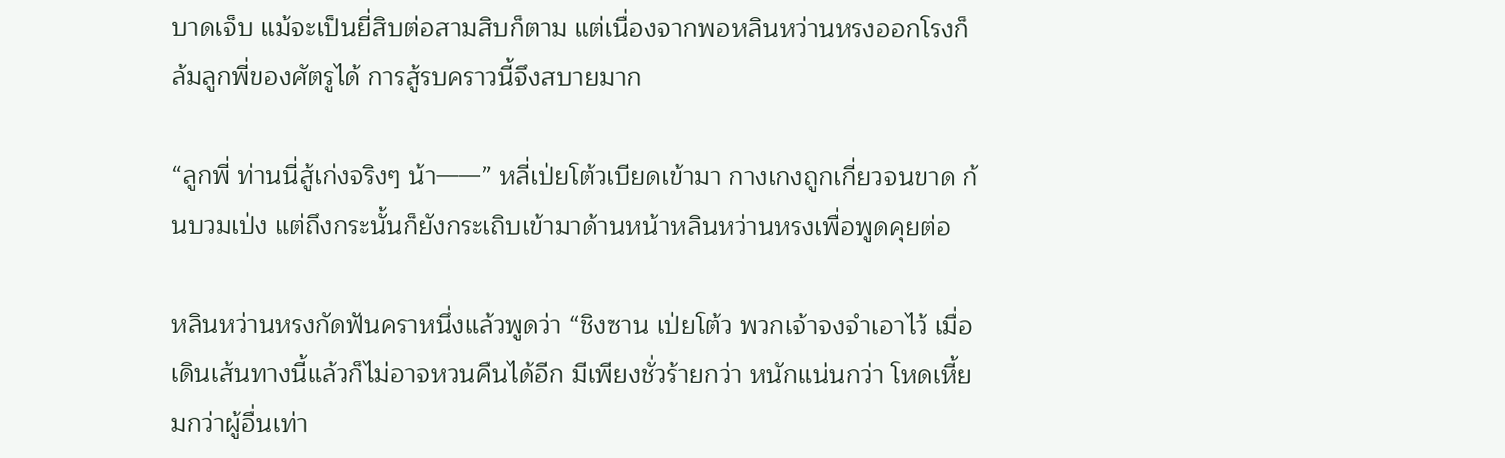บาดเจ็บ แม้จะเป็นยี่สิบต่อสามสิบก็ตาม แต่เนื่องจากพอหลินหว่านหรงออกโรงก็ล้มลูกพี่ของศัตรูได้ การสู้รบคราวนี้จึงสบายมาก

“ลูกพี่ ท่านนี่สู้เก่งจริงๆ น้า——” หลี่เป่ยโต้วเบียดเข้ามา กางเกงถูกเกี่ยวจนขาด ก้นบวมเป่ง แต่ถึงกระนั้นก็ยังกระเถิบเข้ามาด้านหน้าหลินหว่านหรงเพื่อพูดคุยต่อ

หลินหว่านหรงกัดฟันคราหนึ่งแล้วพูดว่า “ชิงซาน เป่ยโต้ว พวกเจ้าจงจำเอาไว้ เมื่อเดินเส้นทางนี้แล้วก็ไม่อาจหวนคืนได้อีก มีเพียงชั่วร้ายกว่า หนักแน่นกว่า โหดเหี้ยมกว่าผู้อื่นเท่า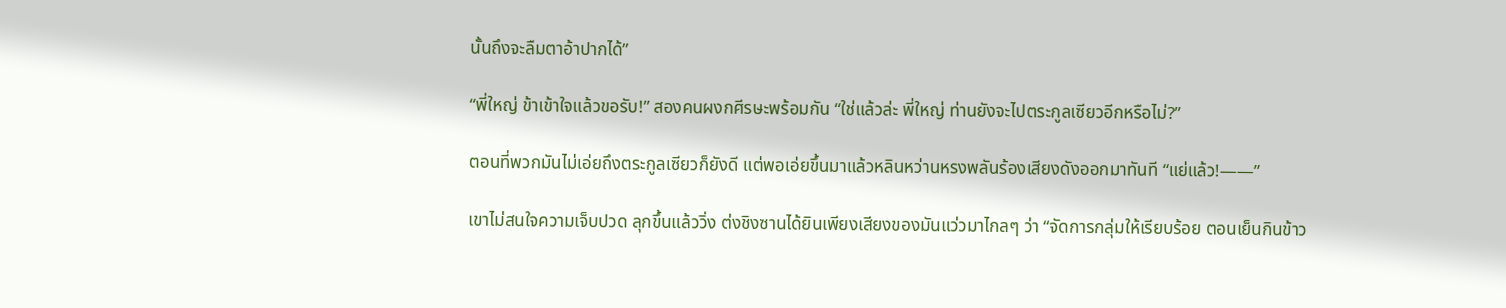นั้นถึงจะลืมตาอ้าปากได้”

“พี่ใหญ่ ข้าเข้าใจแล้วขอรับ!” สองคนผงกศีรษะพร้อมกัน “ใช่แล้วล่ะ พี่ใหญ่ ท่านยังจะไปตระกูลเซียวอีกหรือไม่?”

ตอนที่พวกมันไม่เอ่ยถึงตระกูลเซียวก็ยังดี แต่พอเอ่ยขึ้นมาแล้วหลินหว่านหรงพลันร้องเสียงดังออกมาทันที “แย่แล้ว!——”

เขาไม่สนใจความเจ็บปวด ลุกขึ้นแล้ววิ่ง ต่งชิงซานได้ยินเพียงเสียงของมันแว่วมาไกลๆ ว่า “จัดการกลุ่มให้เรียบร้อย ตอนเย็นกินข้าว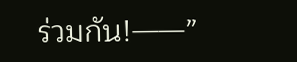ร่วมกัน!——”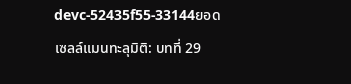devc-52435f55-33144ยอดเซลล์แมนทะลุมิติ: บทที่ 29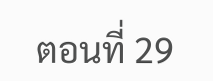ตอนที่ 29